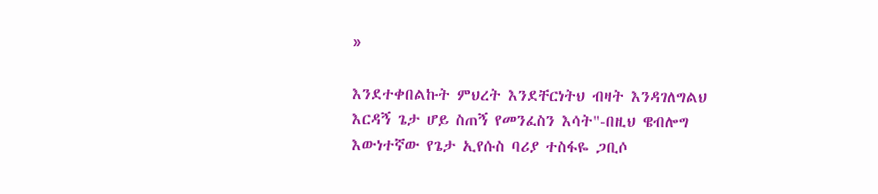»

እንደተቀበልኩት ምህረት እንደቸርነትህ ብዛት እንዳገለግልህ እርዳኝ ጌታ ሆይ ስጠኝ የመንፈስን እሳት"-በዚህ ዌብሎግ እውነተኛው የጌታ ኢየሱስ ባሪያ ተስፋዬ ጋቢሶ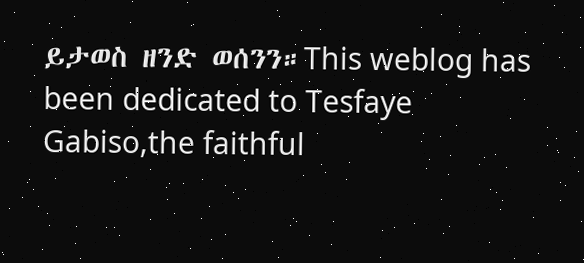ይታወስ ዘንድ ወሰንን።This weblog has been dedicated to Tesfaye Gabiso,the faithful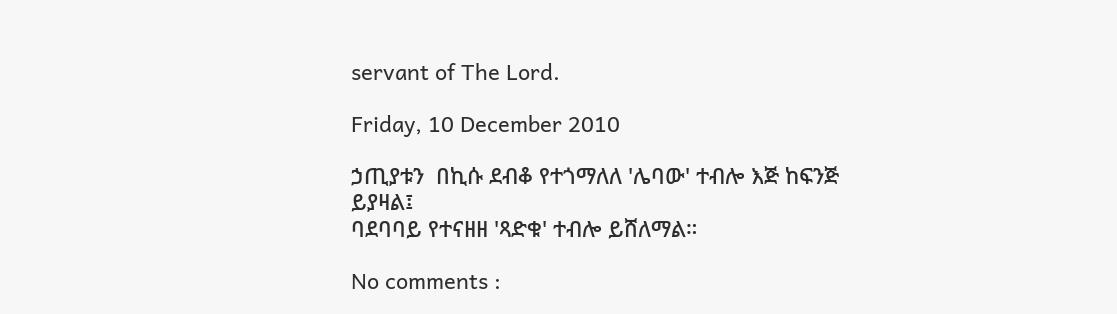servant of The Lord.

Friday, 10 December 2010

ኃጢያቱን  በኪሱ ደብቆ የተጎማለለ 'ሌባው' ተብሎ እጅ ከፍንጅ  ይያዛል፤
ባደባባይ የተናዘዘ 'ጻድቁ' ተብሎ ይሸለማል።

No comments :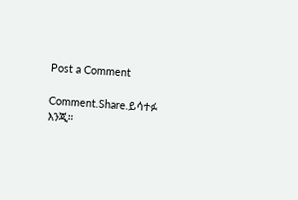Post a Comment

Comment.Share.ይሳተፉ እንጂ።